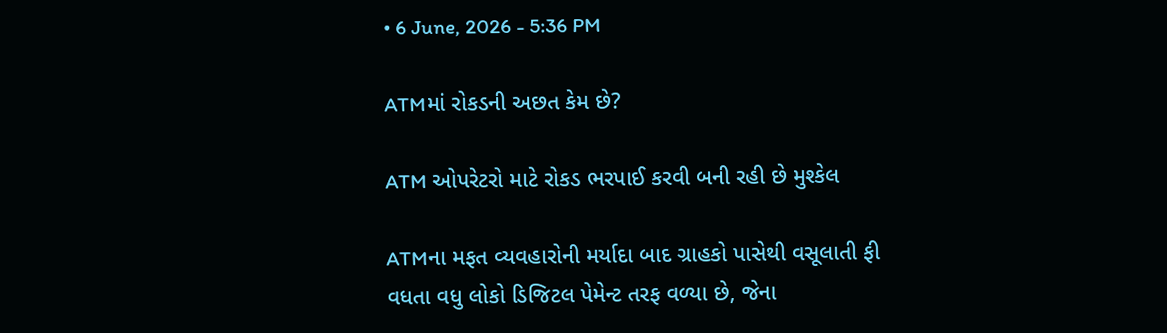• 6 June, 2026 - 5:36 PM

ATMમાં રોકડની અછત કેમ છે?

ATM ઓપરેટરો માટે રોકડ ભરપાઈ કરવી બની રહી છે મુશ્કેલ

ATMના મફત વ્યવહારોની મર્યાદા બાદ ગ્રાહકો પાસેથી વસૂલાતી ફી વધતા વધુ લોકો ડિજિટલ પેમેન્ટ તરફ વળ્યા છે, જેના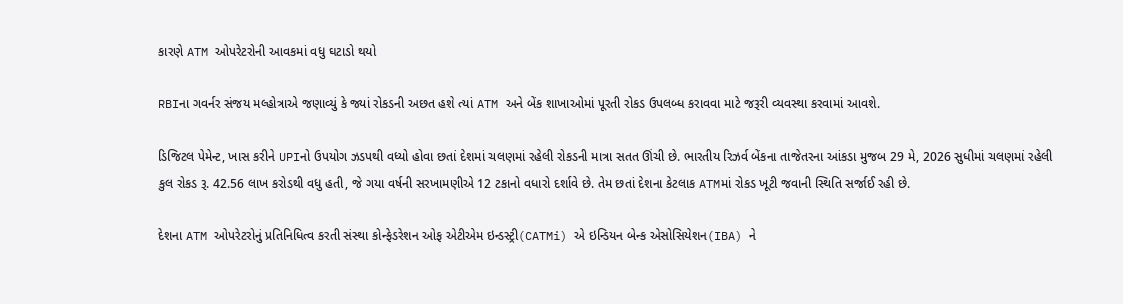કારણે ATM ઓપરેટરોની આવકમાં વધુ ઘટાડો થયો

RBIના ગવર્નર સંજય મલ્હોત્રાએ જણાવ્યું કે જ્યાં રોકડની અછત હશે ત્યાં ATM અને બેંક શાખાઓમાં પૂરતી રોકડ ઉપલબ્ધ કરાવવા માટે જરૂરી વ્યવસ્થા કરવામાં આવશે.

ડિજિટલ પેમેન્ટ, ખાસ કરીને UPIનો ઉપયોગ ઝડપથી વધ્યો હોવા છતાં દેશમાં ચલણમાં રહેલી રોકડની માત્રા સતત ઊંચી છે. ભારતીય રિઝર્વ બેંકના તાજેતરના આંકડા મુજબ 29 મે, 2026 સુધીમાં ચલણમાં રહેલી કુલ રોકડ રૂ. 42.56 લાખ કરોડથી વધુ હતી, જે ગયા વર્ષની સરખામણીએ 12 ટકાનો વધારો દર્શાવે છે. તેમ છતાં દેશના કેટલાક ATMમાં રોકડ ખૂટી જવાની સ્થિતિ સર્જાઈ રહી છે.

દેશના ATM ઓપરેટરોનું પ્રતિનિધિત્વ કરતી સંસ્થા કોન્ફેડરેશન ઓફ એટીએમ ઇન્ડસ્ટ્રી(CATMi) એ ઇન્ડિયન બેન્ક એસોસિયેશન(IBA) ને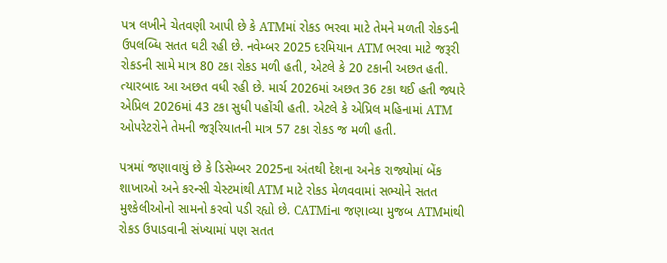પત્ર લખીને ચેતવણી આપી છે કે ATMમાં રોકડ ભરવા માટે તેમને મળતી રોકડની ઉપલબ્ધિ સતત ઘટી રહી છે. નવેમ્બર 2025 દરમિયાન ATM ભરવા માટે જરૂરી રોકડની સામે માત્ર 80 ટકા રોકડ મળી હતી, એટલે કે 20 ટકાની અછત હતી. ત્યારબાદ આ અછત વધી રહી છે. માર્ચ 2026માં અછત 36 ટકા થઈ હતી જ્યારે એપ્રિલ 2026માં 43 ટકા સુધી પહોંચી હતી. એટલે કે એપ્રિલ મહિનામાં ATM ઓપરેટરોને તેમની જરૂરિયાતની માત્ર 57 ટકા રોકડ જ મળી હતી.

પત્રમાં જણાવાયું છે કે ડિસેમ્બર 2025ના અંતથી દેશના અનેક રાજ્યોમાં બેંક શાખાઓ અને કરન્સી ચેસ્ટમાંથી ATM માટે રોકડ મેળવવામાં સભ્યોને સતત મુશ્કેલીઓનો સામનો કરવો પડી રહ્યો છે. CATMiના જણાવ્યા મુજબ ATMમાંથી રોકડ ઉપાડવાની સંખ્યામાં પણ સતત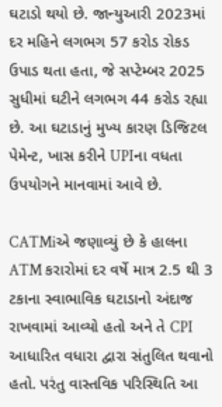ઘટાડો થયો છે. જાન્યુઆરી 2023માં દર મહિને લગભગ 57 કરોડ રોકડ ઉપાડ થતા હતા, જે સપ્ટેમ્બર 2025 સુધીમાં ઘટીને લગભગ 44 કરોડ રહ્યા છે. આ ઘટાડાનું મુખ્ય કારણ ડિજિટલ પેમેન્ટ, ખાસ કરીને UPIના વધતા ઉપયોગને માનવામાં આવે છે.

CATMiએ જણાવ્યું છે કે હાલના ATM કરારોમાં દર વર્ષે માત્ર 2.5 થી 3 ટકાના સ્વાભાવિક ઘટાડાનો અંદાજ રાખવામાં આવ્યો હતો અને તે CPI આધારિત વધારા દ્વારા સંતુલિત થવાનો હતો. પરંતુ વાસ્તવિક પરિસ્થિતિ આ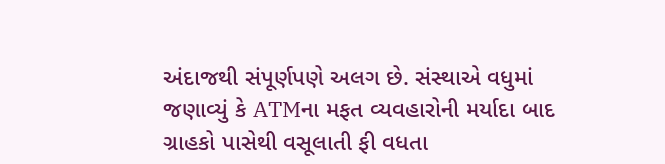અંદાજથી સંપૂર્ણપણે અલગ છે. સંસ્થાએ વધુમાં જણાવ્યું કે ATMના મફત વ્યવહારોની મર્યાદા બાદ ગ્રાહકો પાસેથી વસૂલાતી ફી વધતા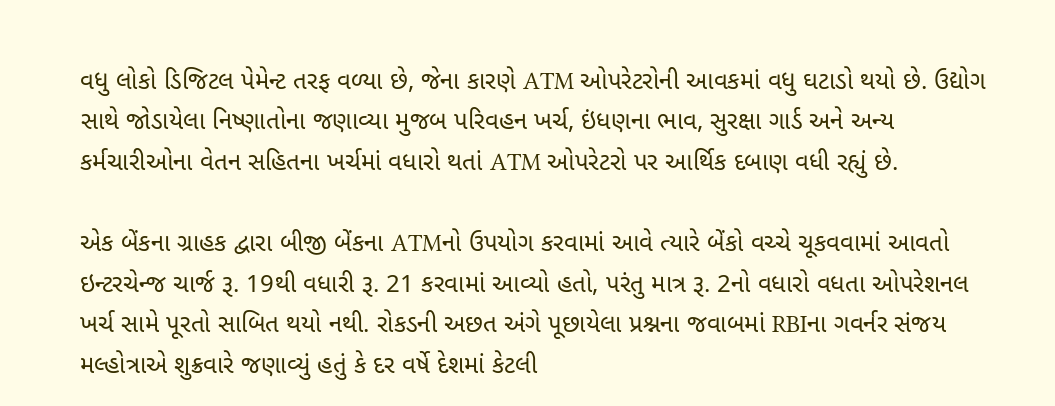વધુ લોકો ડિજિટલ પેમેન્ટ તરફ વળ્યા છે, જેના કારણે ATM ઓપરેટરોની આવકમાં વધુ ઘટાડો થયો છે. ઉદ્યોગ સાથે જોડાયેલા નિષ્ણાતોના જણાવ્યા મુજબ પરિવહન ખર્ચ, ઇંધણના ભાવ, સુરક્ષા ગાર્ડ અને અન્ય કર્મચારીઓના વેતન સહિતના ખર્ચમાં વધારો થતાં ATM ઓપરેટરો પર આર્થિક દબાણ વધી રહ્યું છે.

એક બેંકના ગ્રાહક દ્વારા બીજી બેંકના ATMનો ઉપયોગ કરવામાં આવે ત્યારે બેંકો વચ્ચે ચૂકવવામાં આવતો ઇન્ટરચેન્જ ચાર્જ રૂ. 19થી વધારી રૂ. 21 કરવામાં આવ્યો હતો, પરંતુ માત્ર રૂ. 2નો વધારો વધતા ઓપરેશનલ ખર્ચ સામે પૂરતો સાબિત થયો નથી. રોકડની અછત અંગે પૂછાયેલા પ્રશ્નના જવાબમાં RBIના ગવર્નર સંજય મલ્હોત્રાએ શુક્રવારે જણાવ્યું હતું કે દર વર્ષે દેશમાં કેટલી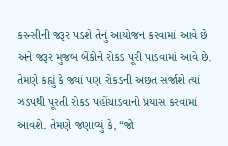કરન્સીની જરૂર પડશે તેનું આયોજન કરવામાં આવે છે અને જરૂર મુજબ બેંકોને રોકડ પૂરી પાડવામાં આવે છે. તેમણે કહ્યું કે જ્યાં પણ રોકડની અછત સર્જાશે ત્યાં ઝડપથી પૂરતી રોકડ પહોંચાડવાનો પ્રયાસ કરવામાં આવશે. તેમણે જણાવ્યું કે, “જો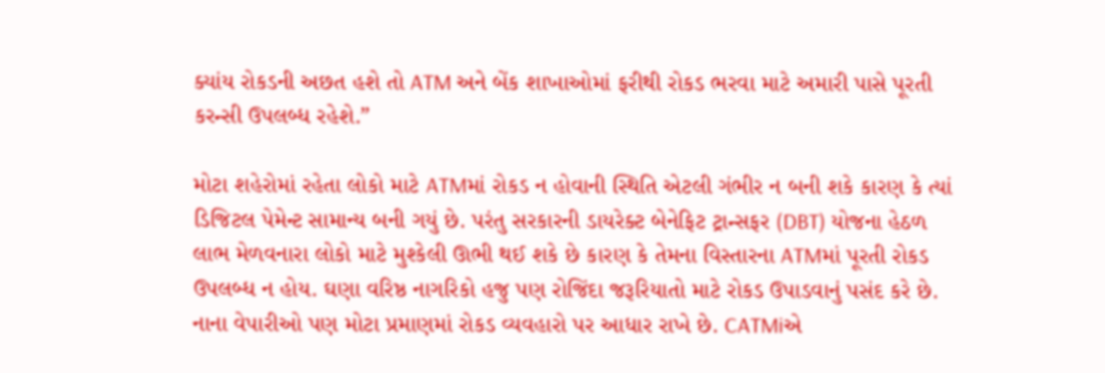ક્યાંય રોકડની અછત હશે તો ATM અને બેંક શાખાઓમાં ફરીથી રોકડ ભરવા માટે અમારી પાસે પૂરતી કરન્સી ઉપલબ્ધ રહેશે.”

મોટા શહેરોમાં રહેતા લોકો માટે ATMમાં રોકડ ન હોવાની સ્થિતિ એટલી ગંભીર ન બની શકે કારણ કે ત્યાં ડિજિટલ પેમેન્ટ સામાન્ય બની ગયું છે. પરંતુ સરકારની ડાયરેક્ટ બેનેફિટ ટ્રાન્સફર (DBT) યોજના હેઠળ લાભ મેળવનારા લોકો માટે મુશ્કેલી ઊભી થઈ શકે છે કારણ કે તેમના વિસ્તારના ATMમાં પૂરતી રોકડ ઉપલબ્ધ ન હોય. ઘણા વરિષ્ઠ નાગરિકો હજુ પણ રોજિંદા જરૂરિયાતો માટે રોકડ ઉપાડવાનું પસંદ કરે છે. નાના વેપારીઓ પણ મોટા પ્રમાણમાં રોકડ વ્યવહારો પર આધાર રાખે છે. CATMiએ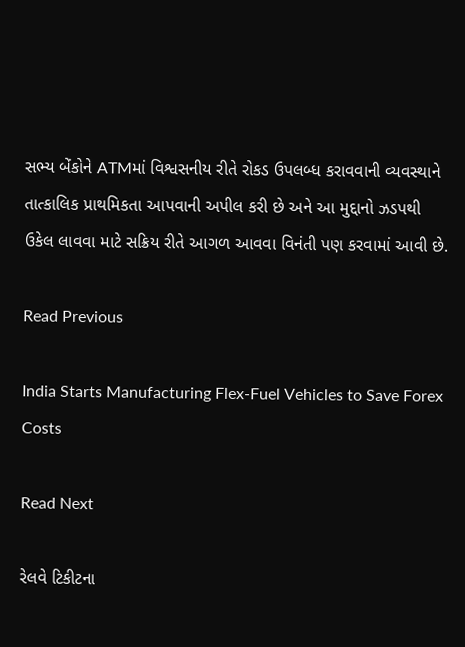સભ્ય બેંકોને ATMમાં વિશ્વસનીય રીતે રોકડ ઉપલબ્ધ કરાવવાની વ્યવસ્થાને તાત્કાલિક પ્રાથમિકતા આપવાની અપીલ કરી છે અને આ મુદ્દાનો ઝડપથી ઉકેલ લાવવા માટે સક્રિય રીતે આગળ આવવા વિનંતી પણ કરવામાં આવી છે.

Read Previous

India Starts Manufacturing Flex-Fuel Vehicles to Save Forex Costs

Read Next

રેલવે ટિકીટના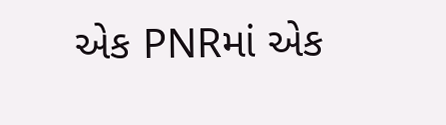એક PNRમાં એક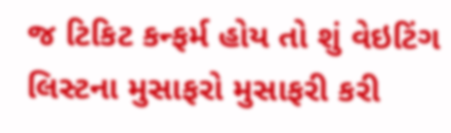જ ટિકિટ કન્ફર્મ હોય તો શું વેઇટિંગ લિસ્ટના મુસાફરો મુસાફરી કરી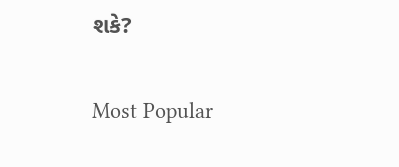શકે?

Most Popular